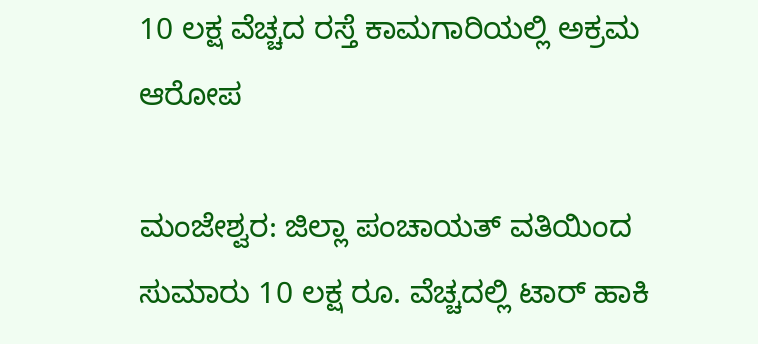10 ಲಕ್ಷ ವೆಚ್ಚದ ರಸ್ತೆ ಕಾಮಗಾರಿಯಲ್ಲಿ ಅಕ್ರಮ ಆರೋಪ

ಮಂಜೇಶ್ವರ: ಜಿಲ್ಲಾ ಪಂಚಾಯತ್ ವತಿಯಿಂದ ಸುಮಾರು 10 ಲಕ್ಷ ರೂ. ವೆಚ್ಚದಲ್ಲಿ ಟಾರ್ ಹಾಕಿ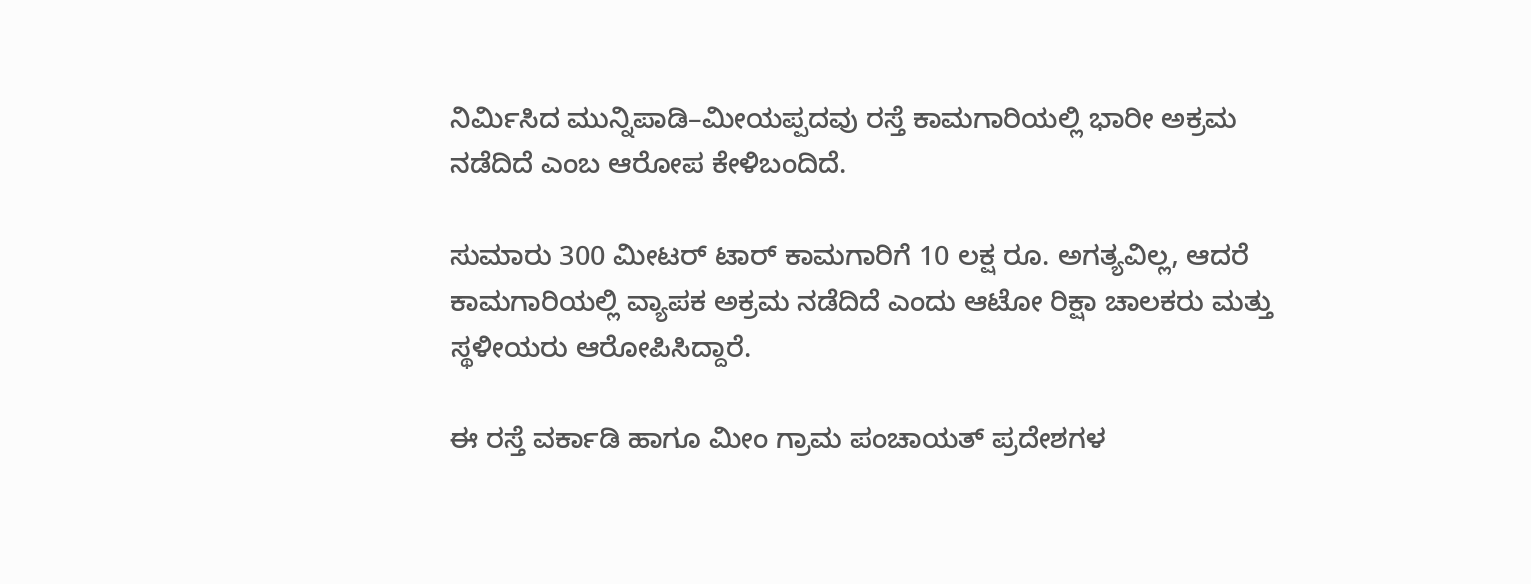ನಿರ್ಮಿಸಿದ ಮುನ್ನಿಪಾಡಿ–ಮೀಯಪ್ಪದವು ರಸ್ತೆ ಕಾಮಗಾರಿಯಲ್ಲಿ ಭಾರೀ ಅಕ್ರಮ ನಡೆದಿದೆ ಎಂಬ ಆರೋಪ ಕೇಳಿಬಂದಿದೆ.

ಸುಮಾರು 300 ಮೀಟರ್ ಟಾರ್ ಕಾಮಗಾರಿಗೆ 10 ಲಕ್ಷ ರೂ. ಅಗತ್ಯವಿಲ್ಲ, ಆದರೆ ಕಾಮಗಾರಿಯಲ್ಲಿ ವ್ಯಾಪಕ ಅಕ್ರಮ ನಡೆದಿದೆ ಎಂದು ಆಟೋ ರಿಕ್ಷಾ ಚಾಲಕರು ಮತ್ತು ಸ್ಥಳೀಯರು ಆರೋಪಿಸಿದ್ದಾರೆ.

ಈ ರಸ್ತೆ ವರ್ಕಾಡಿ ಹಾಗೂ ಮೀಂ ಗ್ರಾಮ ಪಂಚಾಯತ್ ಪ್ರದೇಶಗಳ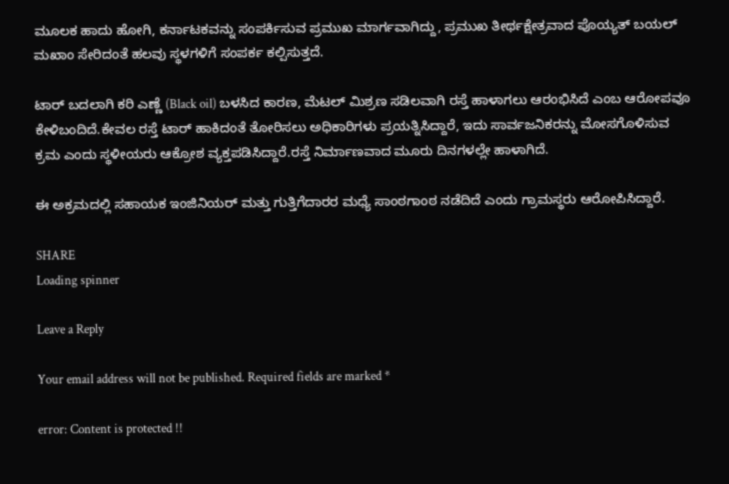ಮೂಲಕ ಹಾದು ಹೋಗಿ, ಕರ್ನಾಟಕವನ್ನು ಸಂಪರ್ಕಿಸುವ ಪ್ರಮುಖ ಮಾರ್ಗವಾಗಿದ್ದು, ಪ್ರಮುಖ ತೀರ್ಥಕ್ಷೇತ್ರವಾದ ಪೊಯ್ಯತ್ ಬಯಲ್ ಮಖಾಂ ಸೇರಿದಂತೆ ಹಲವು ಸ್ಥಳಗಳಿಗೆ ಸಂಪರ್ಕ ಕಲ್ಪಿಸುತ್ತದೆ.

ಟಾರ್ ಬದಲಾಗಿ ಕರಿ ಎಣ್ಣೆ (Black oil) ಬಳಸಿದ ಕಾರಣ, ಮೆಟಲ್ ಮಿಶ್ರಣ ಸಡಿಲವಾಗಿ ರಸ್ತೆ ಹಾಳಾಗಲು ಆರಂಭಿಸಿದೆ ಎಂಬ ಆರೋಪವೂ ಕೇಳಿಬಂದಿದೆ.ಕೇವಲ ರಸ್ತೆ ಟಾರ್ ಹಾಕಿದಂತೆ ತೋರಿಸಲು ಅಧಿಕಾರಿಗಳು ಪ್ರಯತ್ನಿಸಿದ್ದಾರೆ, ಇದು ಸಾರ್ವಜನಿಕರನ್ನು ಮೋಸಗೊಳಿಸುವ ಕ್ರಮ ಎಂದು ಸ್ಥಳೀಯರು ಆಕ್ರೋಶ ವ್ಯಕ್ತಪಡಿಸಿದ್ದಾರೆ.ರಸ್ತೆ ನಿರ್ಮಾಣವಾದ ಮೂರು ದಿನಗಳಲ್ಲೇ ಹಾಳಾಗಿದೆ.

ಈ ಅಕ್ರಮದಲ್ಲಿ ಸಹಾಯಕ ಇಂಜಿನಿಯರ್ ಮತ್ತು ಗುತ್ತಿಗೆದಾರರ ಮಧ್ಯೆ ಸಾಂಠಗಾಂಠ ನಡೆದಿದೆ ಎಂದು ಗ್ರಾಮಸ್ಥರು ಆರೋಪಿಸಿದ್ದಾರೆ.

SHARE
Loading spinner

Leave a Reply

Your email address will not be published. Required fields are marked *

error: Content is protected !!